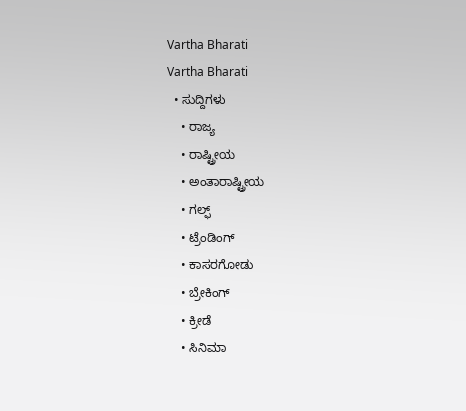Vartha Bharati
Vartha Bharati
  • ಸುದ್ದಿಗಳು
    • ರಾಜ್ಯ
    • ರಾಷ್ಟ್ರೀಯ
    • ಅಂತಾರಾಷ್ಟ್ರೀಯ
    • ಗಲ್ಫ್
    • ಟ್ರೆಂಡಿಂಗ್
    • ಕಾಸರಗೋಡು
    • ಬ್ರೇಕಿಂಗ್
    • ಕ್ರೀಡೆ
    • ಸಿನಿಮಾ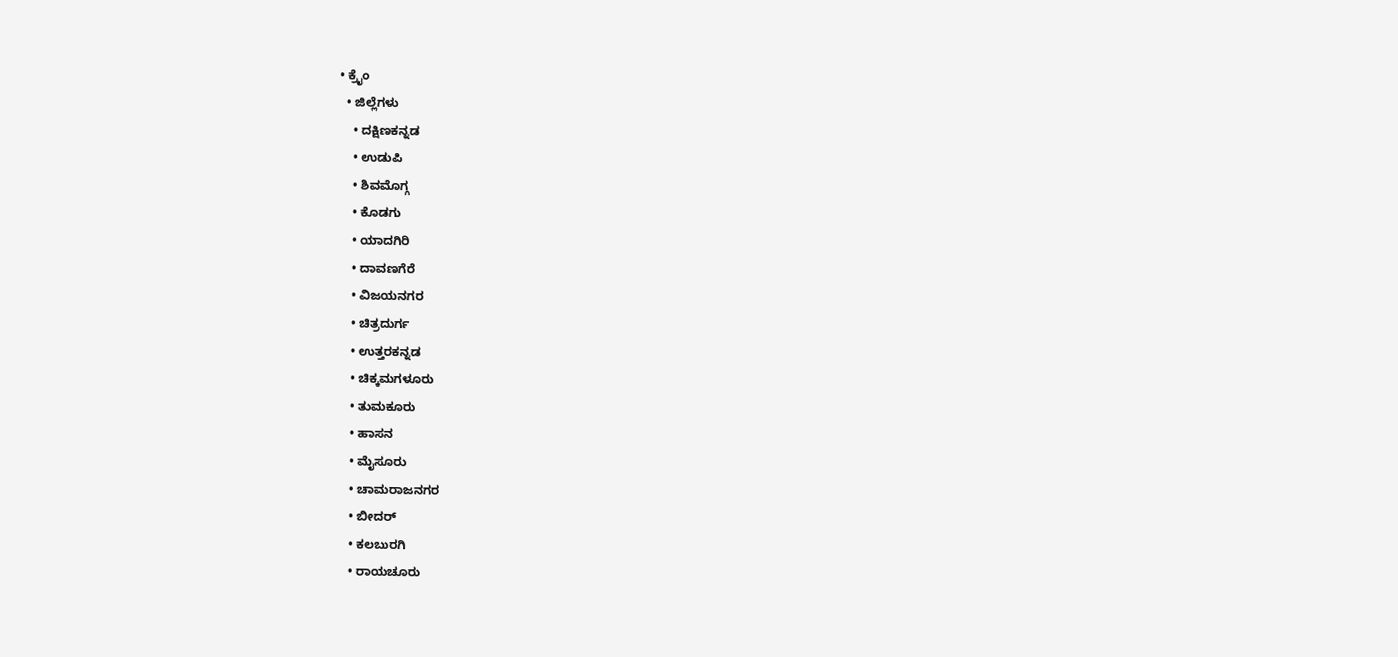• ಕ್ರೈಂ
  • ಜಿಲ್ಲೆಗಳು
    • ದಕ್ಷಿಣಕನ್ನಡ
    • ಉಡುಪಿ
    • ಶಿವಮೊಗ್ಗ
    • ಕೊಡಗು
    • ಯಾದಗಿರಿ
    • ದಾವಣಗೆರೆ
    • ವಿಜಯನಗರ
    • ಚಿತ್ರದುರ್ಗ
    • ಉತ್ತರಕನ್ನಡ
    • ಚಿಕ್ಕಮಗಳೂರು
    • ತುಮಕೂರು
    • ಹಾಸನ
    • ಮೈಸೂರು
    • ಚಾಮರಾಜನಗರ
    • ಬೀದರ್‌
    • ಕಲಬುರಗಿ
    • ರಾಯಚೂರು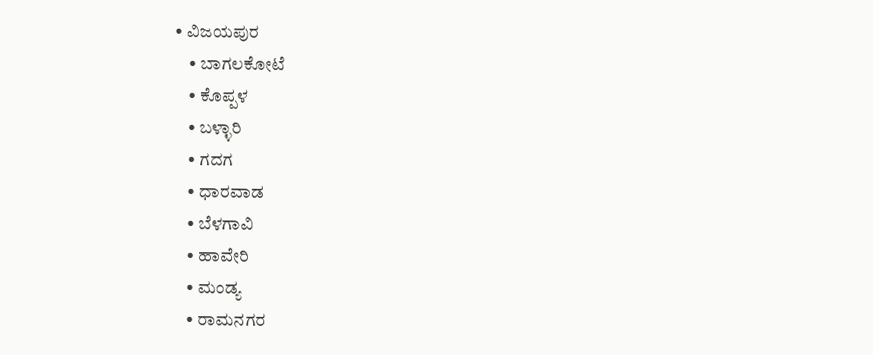• ವಿಜಯಪುರ
    • ಬಾಗಲಕೋಟೆ
    • ಕೊಪ್ಪಳ
    • ಬಳ್ಳಾರಿ
    • ಗದಗ
    • ಧಾರವಾಡ‌
    • ಬೆಳಗಾವಿ
    • ಹಾವೇರಿ
    • ಮಂಡ್ಯ
    • ರಾಮನಗರ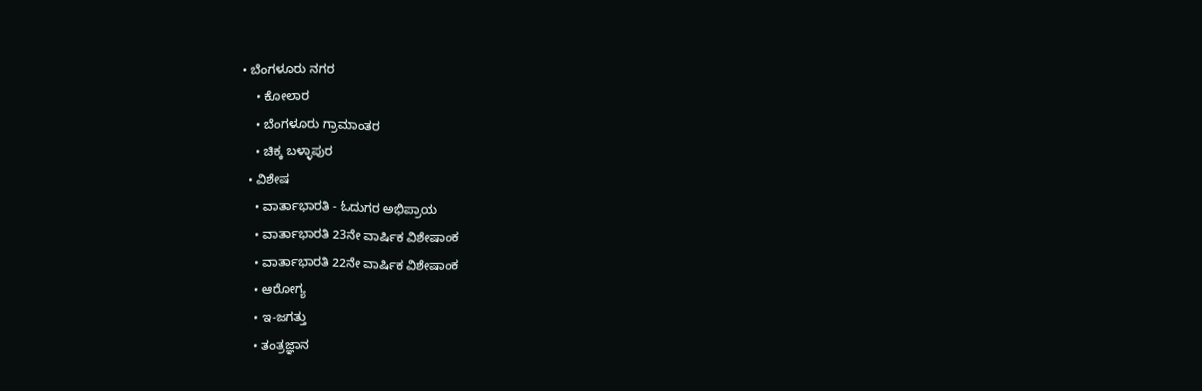• ಬೆಂಗಳೂರು ನಗರ
    • ಕೋಲಾರ
    • ಬೆಂಗಳೂರು ಗ್ರಾಮಾಂತರ
    • ಚಿಕ್ಕ ಬಳ್ಳಾಪುರ
  • ವಿಶೇಷ
    • ವಾರ್ತಾಭಾರತಿ - ಓದುಗರ ಅಭಿಪ್ರಾಯ
    • ವಾರ್ತಾಭಾರತಿ 23ನೇ ವಾರ್ಷಿಕ ವಿಶೇಷಾಂಕ
    • ವಾರ್ತಾಭಾರತಿ 22ನೇ ವಾರ್ಷಿಕ ವಿಶೇಷಾಂಕ
    • ಆರೋಗ್ಯ
    • ಇ-ಜಗತ್ತು
    • ತಂತ್ರಜ್ಞಾನ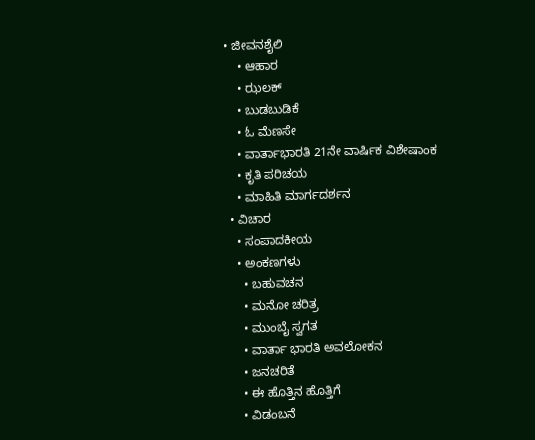• ಜೀವನಶೈಲಿ
    • ಆಹಾರ
    • ಝಲಕ್
    • ಬುಡಬುಡಿಕೆ
    • ಓ ಮೆಣಸೇ
    • ವಾರ್ತಾಭಾರತಿ 21ನೇ ವಾರ್ಷಿಕ ವಿಶೇಷಾಂಕ
    • ಕೃತಿ ಪರಿಚಯ
    • ಮಾಹಿತಿ ಮಾರ್ಗದರ್ಶನ
  • ವಿಚಾರ
    • ಸಂಪಾದಕೀಯ
    • ಅಂಕಣಗಳು
      • ಬಹುವಚನ
      • ಮನೋ ಚರಿತ್ರ
      • ಮುಂಬೈ ಸ್ವಗತ
      • ವಾರ್ತಾ ಭಾರತಿ ಅವಲೋಕನ
      • ಜನಚರಿತೆ
      • ಈ ಹೊತ್ತಿನ ಹೊತ್ತಿಗೆ
      • ವಿಡಂಬನೆ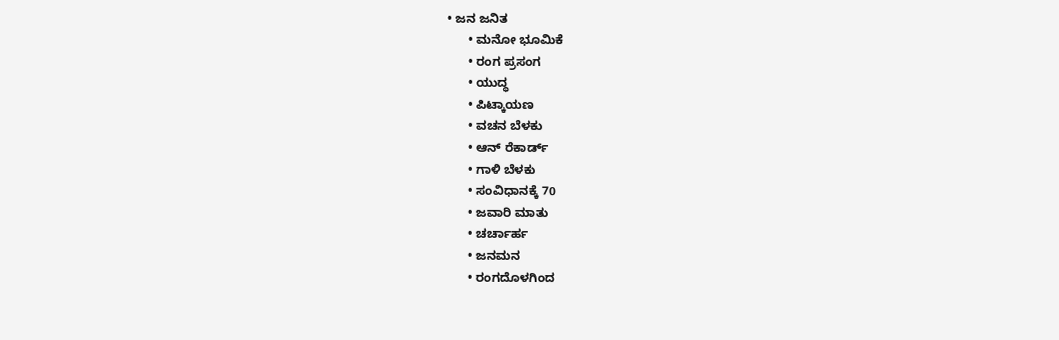• ಜನ ಜನಿತ
      • ಮನೋ ಭೂಮಿಕೆ
      • ರಂಗ ಪ್ರಸಂಗ
      • ಯುದ್ಧ
      • ಪಿಟ್ಕಾಯಣ
      • ವಚನ ಬೆಳಕು
      • ಆನ್ ರೆಕಾರ್ಡ್
      • ಗಾಳಿ ಬೆಳಕು
      • ಸಂವಿಧಾನಕ್ಕೆ 70
      • ಜವಾರಿ ಮಾತು
      • ಚರ್ಚಾರ್ಹ
      • ಜನಮನ
      • ರಂಗದೊಳಗಿಂದ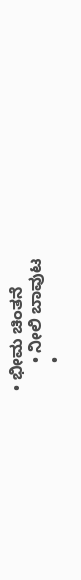• ಭೀಮ ಚಿಂತನೆ
      • ನೀಲಿ ಬಾವುಟ
      •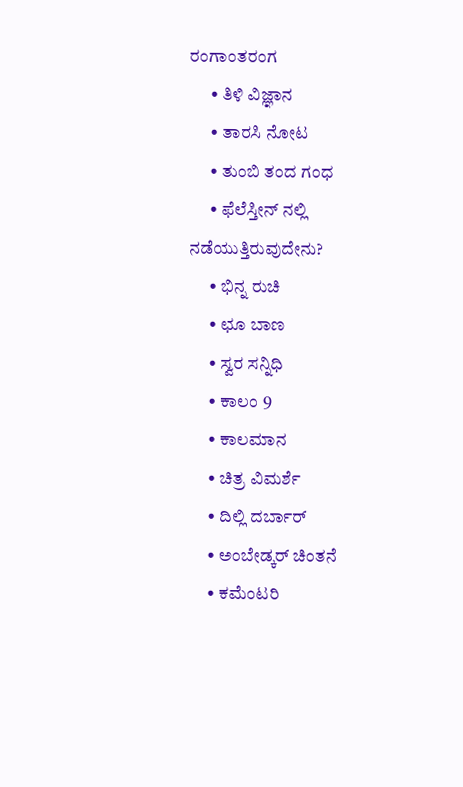ರಂಗಾಂತರಂಗ
      • ತಿಳಿ ವಿಜ್ಞಾನ
      • ತಾರಸಿ ನೋಟ
      • ತುಂಬಿ ತಂದ ಗಂಧ
      • ಫೆಲೆಸ್ತೀನ್ ‌ನಲ್ಲಿ ನಡೆಯುತ್ತಿರುವುದೇನು?
      • ಭಿನ್ನ ರುಚಿ
      • ಛೂ ಬಾಣ
      • ಸ್ವರ ಸನ್ನಿಧಿ
      • ಕಾಲಂ 9
      • ಕಾಲಮಾನ
      • ಚಿತ್ರ ವಿಮರ್ಶೆ
      • ದಿಲ್ಲಿ ದರ್ಬಾರ್
      • ಅಂಬೇಡ್ಕರ್ ಚಿಂತನೆ
      • ಕಮೆಂಟರಿ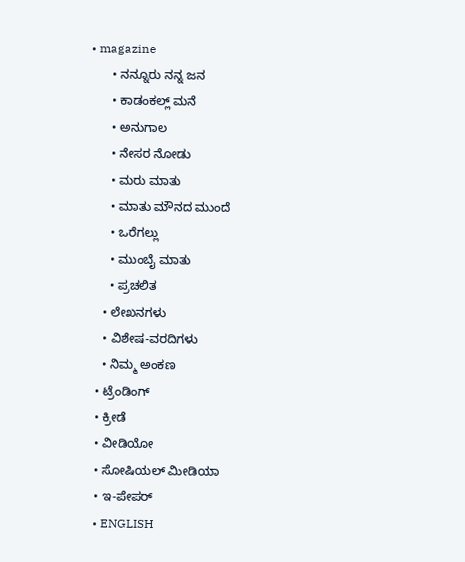• magazine
      • ನನ್ನೂರು ನನ್ನ ಜನ
      • ಕಾಡಂಕಲ್ಲ್ ಮನೆ
      • ಅನುಗಾಲ
      • ನೇಸರ ನೋಡು
      • ಮರು ಮಾತು
      • ಮಾತು ಮೌನದ ಮುಂದೆ
      • ಒರೆಗಲ್ಲು
      • ಮುಂಬೈ ಮಾತು
      • ಪ್ರಚಲಿತ
    • ಲೇಖನಗಳು
    • ವಿಶೇಷ-ವರದಿಗಳು
    • ನಿಮ್ಮ ಅಂಕಣ
  • ಟ್ರೆಂಡಿಂಗ್
  • ಕ್ರೀಡೆ
  • ವೀಡಿಯೋ
  • ಸೋಷಿಯಲ್ ಮೀಡಿಯಾ
  • ಇ-ಪೇಪರ್
  • ENGLISH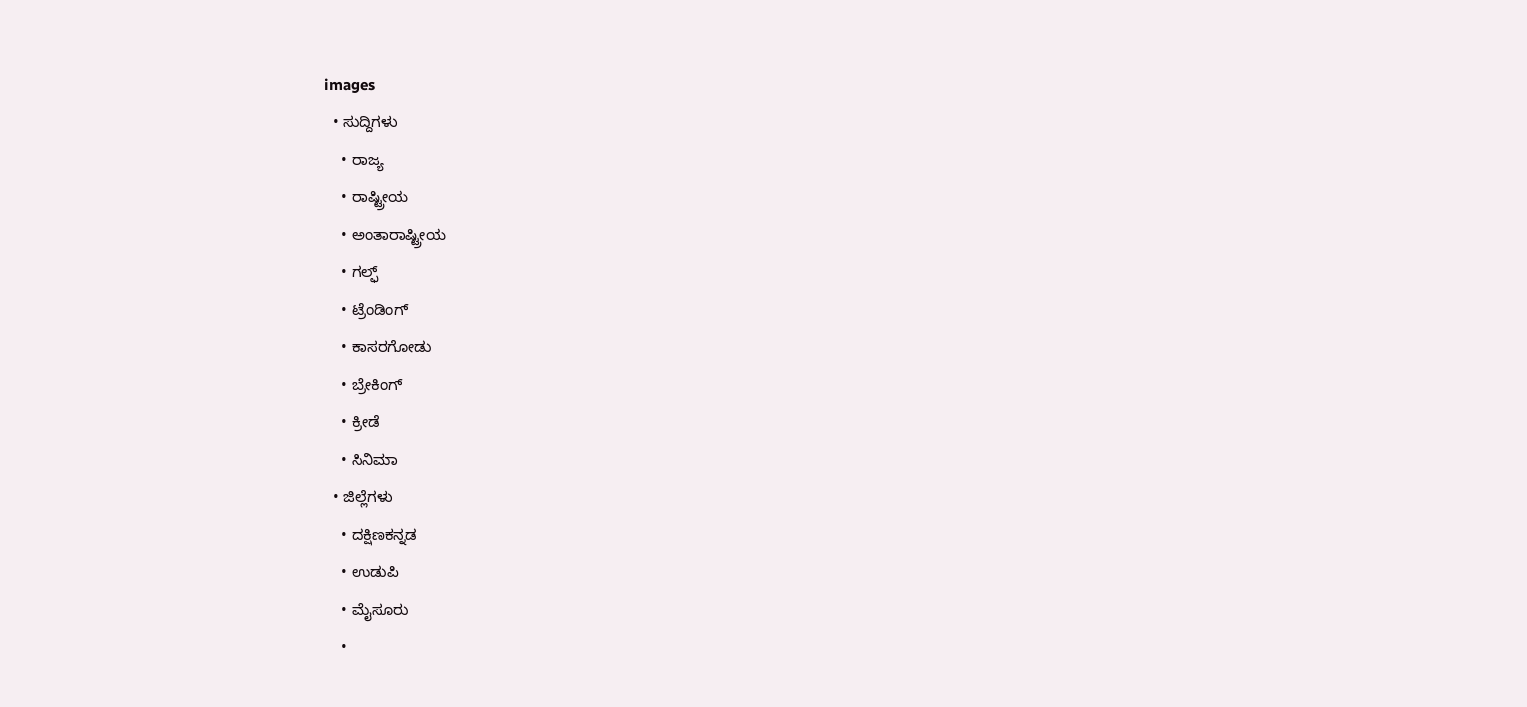images
  • ಸುದ್ದಿಗಳು
    • ರಾಜ್ಯ
    • ರಾಷ್ಟ್ರೀಯ
    • ಅಂತಾರಾಷ್ಟ್ರೀಯ
    • ಗಲ್ಫ್
    • ಟ್ರೆಂಡಿಂಗ್
    • ಕಾಸರಗೋಡು
    • ಬ್ರೇಕಿಂಗ್
    • ಕ್ರೀಡೆ
    • ಸಿನಿಮಾ
  • ಜಿಲ್ಲೆಗಳು
    • ದಕ್ಷಿಣಕನ್ನಡ
    • ಉಡುಪಿ
    • ಮೈಸೂರು
    •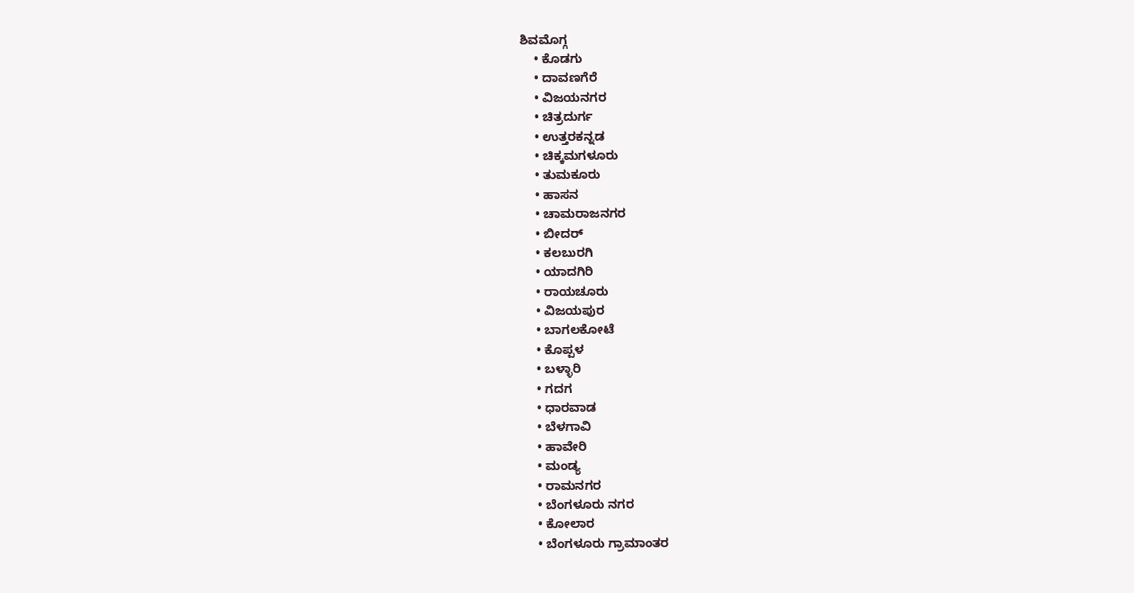ಶಿವಮೊಗ್ಗ
    • ಕೊಡಗು
    • ದಾವಣಗೆರೆ
    • ವಿಜಯನಗರ
    • ಚಿತ್ರದುರ್ಗ
    • ಉತ್ತರಕನ್ನಡ
    • ಚಿಕ್ಕಮಗಳೂರು
    • ತುಮಕೂರು
    • ಹಾಸನ
    • ಚಾಮರಾಜನಗರ
    • ಬೀದರ್‌
    • ಕಲಬುರಗಿ
    • ಯಾದಗಿರಿ
    • ರಾಯಚೂರು
    • ವಿಜಯಪುರ
    • ಬಾಗಲಕೋಟೆ
    • ಕೊಪ್ಪಳ
    • ಬಳ್ಳಾರಿ
    • ಗದಗ
    • ಧಾರವಾಡ
    • ಬೆಳಗಾವಿ
    • ಹಾವೇರಿ
    • ಮಂಡ್ಯ
    • ರಾಮನಗರ
    • ಬೆಂಗಳೂರು ನಗರ
    • ಕೋಲಾರ
    • ಬೆಂಗಳೂರು ಗ್ರಾಮಾಂತರ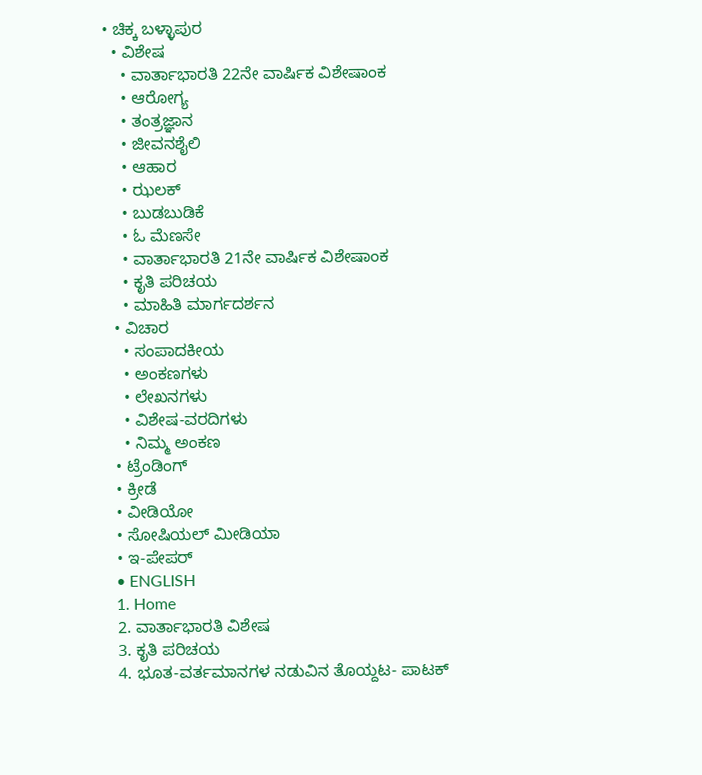• ಚಿಕ್ಕ ಬಳ್ಳಾಪುರ
  • ವಿಶೇಷ
    • ವಾರ್ತಾಭಾರತಿ 22ನೇ ವಾರ್ಷಿಕ ವಿಶೇಷಾಂಕ
    • ಆರೋಗ್ಯ
    • ತಂತ್ರಜ್ಞಾನ
    • ಜೀವನಶೈಲಿ
    • ಆಹಾರ
    • ಝಲಕ್
    • ಬುಡಬುಡಿಕೆ
    • ಓ ಮೆಣಸೇ
    • ವಾರ್ತಾಭಾರತಿ 21ನೇ ವಾರ್ಷಿಕ ವಿಶೇಷಾಂಕ
    • ಕೃತಿ ಪರಿಚಯ
    • ಮಾಹಿತಿ ಮಾರ್ಗದರ್ಶನ
  • ವಿಚಾರ
    • ಸಂಪಾದಕೀಯ
    • ಅಂಕಣಗಳು
    • ಲೇಖನಗಳು
    • ವಿಶೇಷ-ವರದಿಗಳು
    • ನಿಮ್ಮ ಅಂಕಣ
  • ಟ್ರೆಂಡಿಂಗ್
  • ಕ್ರೀಡೆ
  • ವೀಡಿಯೋ
  • ಸೋಷಿಯಲ್ ಮೀಡಿಯಾ
  • ಇ-ಪೇಪರ್
  • ENGLISH
  1. Home
  2. ವಾರ್ತಾಭಾರತಿ ವಿಶೇಷ
  3. ಕೃತಿ ಪರಿಚಯ
  4. ಭೂತ-ವರ್ತಮಾನಗಳ ನಡುವಿನ ತೊಯ್ದಟ- ಪಾಟಕ್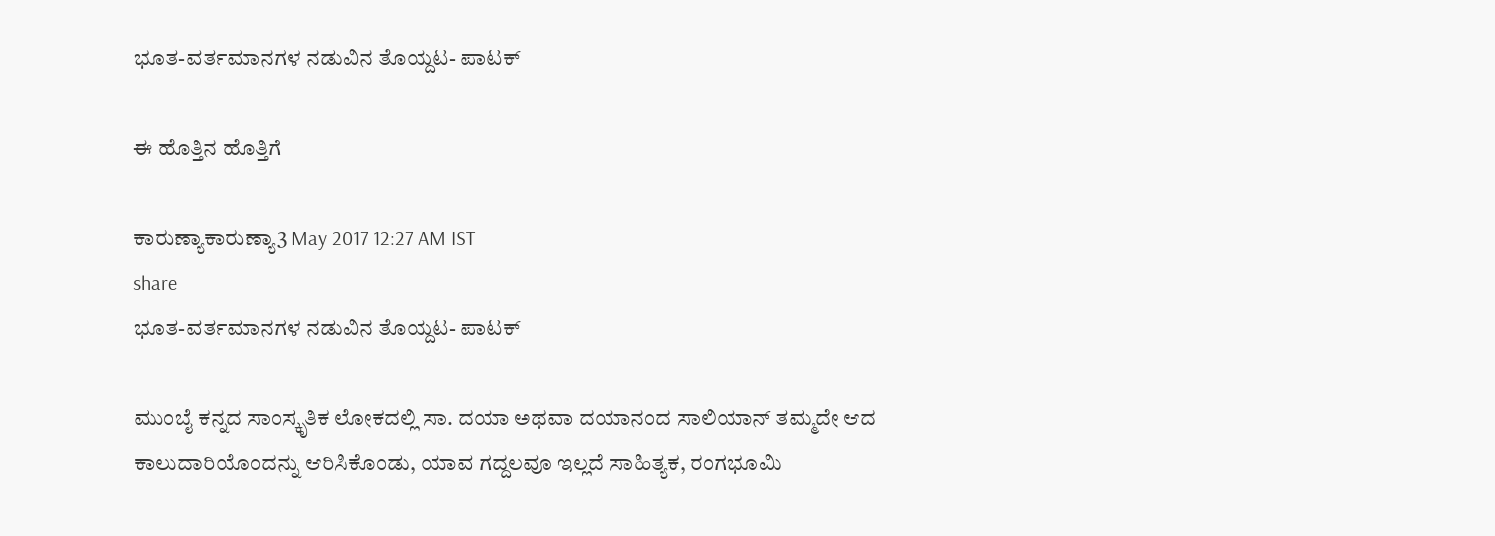ಭೂತ-ವರ್ತಮಾನಗಳ ನಡುವಿನ ತೊಯ್ದಟ- ಪಾಟಕ್

ಈ ಹೊತ್ತಿನ ಹೊತ್ತಿಗೆ

ಕಾರುಣ್ಯಾಕಾರುಣ್ಯಾ3 May 2017 12:27 AM IST
share
ಭೂತ-ವರ್ತಮಾನಗಳ ನಡುವಿನ ತೊಯ್ದಟ- ಪಾಟಕ್

ಮುಂಬೈ ಕನ್ನದ ಸಾಂಸ್ಕೃತಿಕ ಲೋಕದಲ್ಲಿ ಸಾ. ದಯಾ ಅಥವಾ ದಯಾನಂದ ಸಾಲಿಯಾನ್ ತಮ್ಮದೇ ಆದ ಕಾಲುದಾರಿಯೊಂದನ್ನು ಆರಿಸಿಕೊಂಡು, ಯಾವ ಗದ್ದಲವೂ ಇಲ್ಲದೆ ಸಾಹಿತ್ಯಕ, ರಂಗಭೂಮಿ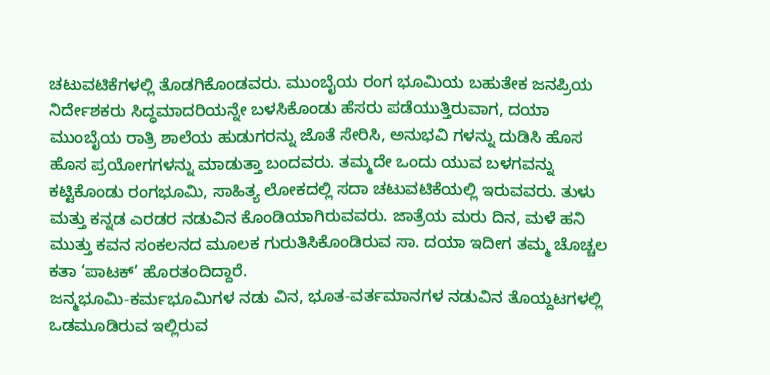ಚಟುವಟಿಕೆಗಳಲ್ಲಿ ತೊಡಗಿಕೊಂಡವರು. ಮುಂಬೈಯ ರಂಗ ಭೂಮಿಯ ಬಹುತೇಕ ಜನಪ್ರಿಯ ನಿರ್ದೇಶಕರು ಸಿದ್ಧಮಾದರಿಯನ್ನೇ ಬಳಸಿಕೊಂಡು ಹೆಸರು ಪಡೆಯುತ್ತಿರುವಾಗ, ದಯಾ ಮುಂಬೈಯ ರಾತ್ರಿ ಶಾಲೆಯ ಹುಡುಗರನ್ನು ಜೊತೆ ಸೇರಿಸಿ, ಅನುಭವಿ ಗಳನ್ನು ದುಡಿಸಿ ಹೊಸ ಹೊಸ ಪ್ರಯೋಗಗಳನ್ನು ಮಾಡುತ್ತಾ ಬಂದವರು. ತಮ್ಮದೇ ಒಂದು ಯುವ ಬಳಗವನ್ನು ಕಟ್ಟಿಕೊಂಡು ರಂಗಭೂಮಿ, ಸಾಹಿತ್ಯ ಲೋಕದಲ್ಲಿ ಸದಾ ಚಟುವಟಿಕೆಯಲ್ಲಿ ಇರುವವರು. ತುಳು ಮತ್ತು ಕನ್ನಡ ಎರಡರ ನಡುವಿನ ಕೊಂಡಿಯಾಗಿರುವವರು. ಜಾತ್ರೆಯ ಮರು ದಿನ, ಮಳೆ ಹನಿ ಮುತ್ತು ಕವನ ಸಂಕಲನದ ಮೂಲಕ ಗುರುತಿಸಿಕೊಂಡಿರುವ ಸಾ. ದಯಾ ಇದೀಗ ತಮ್ಮ ಚೊಚ್ಚಲ ಕತಾ ‘ಪಾಟಕ್’ ಹೊರತಂದಿದ್ದಾರೆ.
ಜನ್ಮಭೂಮಿ-ಕರ್ಮಭೂಮಿಗಳ ನಡು ವಿನ, ಭೂತ-ವರ್ತಮಾನಗಳ ನಡುವಿನ ತೊಯ್ದಟಗಳಲ್ಲಿ ಒಡಮೂಡಿರುವ ಇಲ್ಲಿರುವ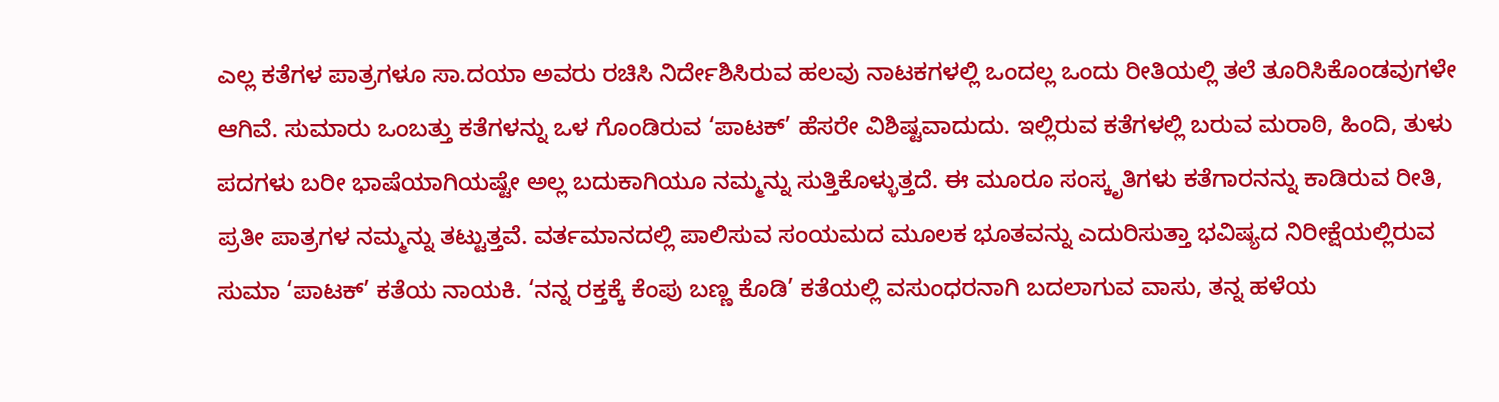ಎಲ್ಲ ಕತೆಗಳ ಪಾತ್ರಗಳೂ ಸಾ.ದಯಾ ಅವರು ರಚಿಸಿ ನಿರ್ದೇಶಿಸಿರುವ ಹಲವು ನಾಟಕಗಳಲ್ಲಿ ಒಂದಲ್ಲ ಒಂದು ರೀತಿಯಲ್ಲಿ ತಲೆ ತೂರಿಸಿಕೊಂಡವುಗಳೇ ಆಗಿವೆ. ಸುಮಾರು ಒಂಬತ್ತು ಕತೆಗಳನ್ನು ಒಳ ಗೊಂಡಿರುವ ‘ಪಾಟಕ್’ ಹೆಸರೇ ವಿಶಿಷ್ಟವಾದುದು. ಇಲ್ಲಿರುವ ಕತೆಗಳಲ್ಲಿ ಬರುವ ಮರಾಠಿ, ಹಿಂದಿ, ತುಳು ಪದಗಳು ಬರೀ ಭಾಷೆಯಾಗಿಯಷ್ಟೇ ಅಲ್ಲ ಬದುಕಾಗಿಯೂ ನಮ್ಮನ್ನು ಸುತ್ತಿಕೊಳ್ಳುತ್ತದೆ. ಈ ಮೂರೂ ಸಂಸ್ಕೃತಿಗಳು ಕತೆಗಾರನನ್ನು ಕಾಡಿರುವ ರೀತಿ, ಪ್ರತೀ ಪಾತ್ರಗಳ ನಮ್ಮನ್ನು ತಟ್ಟುತ್ತವೆ. ವರ್ತಮಾನದಲ್ಲಿ ಪಾಲಿಸುವ ಸಂಯಮದ ಮೂಲಕ ಭೂತವನ್ನು ಎದುರಿಸುತ್ತಾ ಭವಿಷ್ಯದ ನಿರೀಕ್ಷೆಯಲ್ಲಿರುವ ಸುಮಾ ‘ಪಾಟಕ್’ ಕತೆಯ ನಾಯಕಿ. ‘ನನ್ನ ರಕ್ತಕ್ಕೆ ಕೆಂಪು ಬಣ್ಣ ಕೊಡಿ’ ಕತೆಯಲ್ಲಿ ವಸುಂಧರನಾಗಿ ಬದಲಾಗುವ ವಾಸು, ತನ್ನ ಹಳೆಯ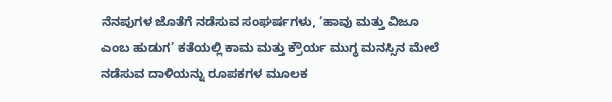ನೆನಪುಗಳ ಜೊತೆಗೆ ನಡೆಸುವ ಸಂಘರ್ಷಗಳು, ‘ಹಾವು ಮತ್ತು ವಿಜೂ ಎಂಬ ಹುಡುಗ’ ಕತೆಯಲ್ಲಿ ಕಾಮ ಮತ್ತು ಕ್ರೌರ್ಯ ಮುಗ್ಧ ಮನಸ್ಸಿನ ಮೇಲೆ ನಡೆಸುವ ದಾಳಿಯನ್ನು ರೂಪಕಗಳ ಮೂಲಕ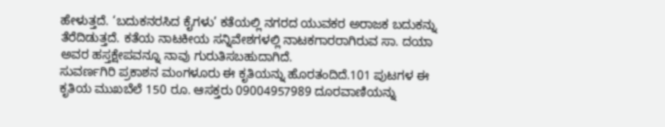ಹೇಳುತ್ತದೆ. ‘ಬದುಕನರಸಿದ ಕೈಗಳು’ ಕತೆಯಲ್ಲಿ ನಗರದ ಯುವಕರ ಅರಾಜಕ ಬದುಕನ್ನು ತೆರೆದಿಡುತ್ತದೆ. ಕತೆಯ ನಾಟಕೀಯ ಸನ್ನಿವೇಶಗಳಲ್ಲಿ ನಾಟಕಗಾರರಾಗಿರುವ ಸಾ. ದಯಾ ಅವರ ಹಸ್ತಕ್ಷೇಪವನ್ನೂ ನಾವು ಗುರುತಿಸಬಹುದಾಗಿದೆ.
ಸುವರ್ಣಗಿರಿ ಪ್ರಕಾಶನ ಮಂಗಳೂರು ಈ ಕೃತಿಯನ್ನು ಹೊರತಂದಿದೆ.101 ಪುಟಗಳ ಈ ಕೃತಿಯ ಮುಖಬೆಲೆ 150 ರೂ. ಆಸಕ್ತರು 09004957989 ದೂರವಾಣಿಯನ್ನು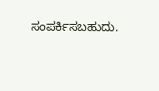ಸಂಪರ್ಕಿಸಬಹುದು.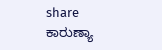share
ಕಾರುಣ್ಯಾ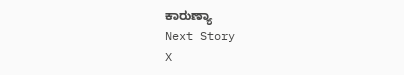ಕಾರುಣ್ಯಾ
Next Story
X